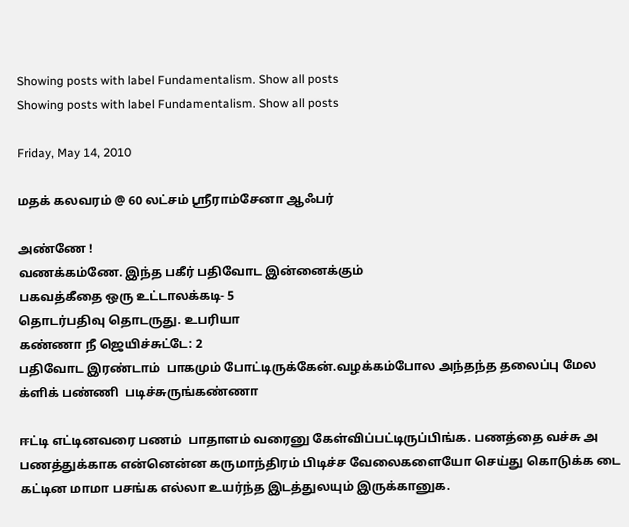Showing posts with label Fundamentalism. Show all posts
Showing posts with label Fundamentalism. Show all posts

Friday, May 14, 2010

மதக் கலவரம் @ 60 லட்சம் ஸ்ரீராம்சேனா ஆஃபர்

அண்ணே !
வணக்கம்ணே. இந்த பகீர் பதிவோட இன்னைக்கும்
பகவத்கீதை ஒரு உட்டாலக்கடி- 5
தொடர்பதிவு தொடருது. உபரியா
கண்ணா நீ ஜெயிச்சுட்டே: 2
பதிவோட இரண்டாம்  பாகமும் போட்டிருக்கேன்.வழக்கம்போல அந்தந்த தலைப்பு மேல க்ளிக் பண்ணி  படிச்சுருங்கண்ணா

ஈட்டி எட்டினவரை பணம்  பாதாளம் வரைனு கேள்விப்பட்டிருப்பிங்க. பணத்தை வச்சு அ பணத்துக்காக என்னென்ன கருமாந்திரம் பிடிச்ச வேலைகளையோ செய்து கொடுக்க டை கட்டின மாமா பசங்க எல்லா உயர்ந்த இடத்துலயும் இருக்கானுக.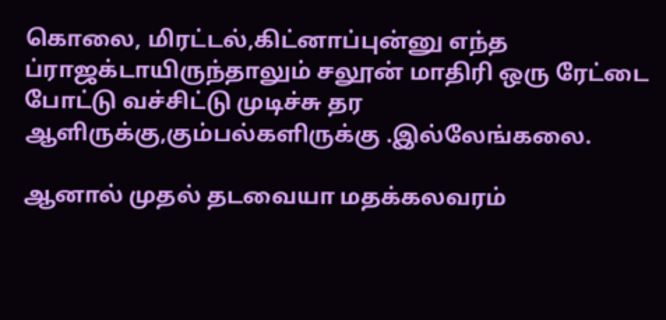கொலை, மிரட்டல்,கிட்னாப்புன்னு எந்த ப்ராஜக்டாயிருந்தாலும் சலூன் மாதிரி ஒரு ரேட்டை போட்டு வச்சிட்டு முடிச்சு தர ஆளிருக்கு,கும்பல்களிருக்கு .இல்லேங்கலை.

ஆனால் முதல் தடவையா மதக்கலவரம்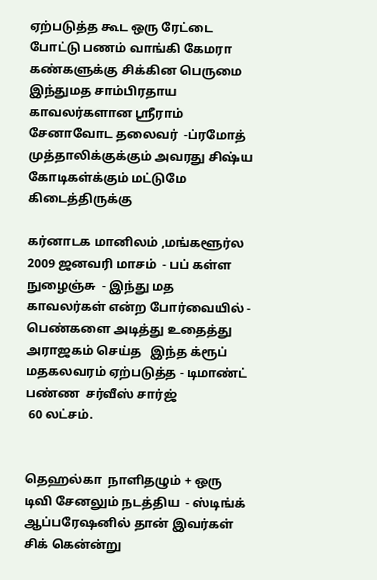ஏற்படுத்த கூட ஒரு ரேட்டை போட்டு பணம் வாங்கி கேமரா கண்களுக்கு சிக்கின பெருமை இந்துமத சாம்பிரதாய காவலர்களான ஸ்ரீராம் சேனாவோட தலைவர்  -ப்ரமோத் முத்தாலிக்குக்கும் அவரது சிஷ்ய கோடிகள்க்கும் மட்டுமே கிடைத்திருக்கு

கர்னாடக மானிலம் ,மங்களூர்ல  2009 ஜனவரி மாசம்  - பப் கள்ள நுழைஞ்சு  - இந்து மத காவலர்கள் என்ற போர்வையில் -  பெண்களை அடித்து உதைத்து அராஜகம் செய்த   இந்த க்ரூப்   மதகலவரம் ஏற்படுத்த - டிமாண்ட் பண்ண  சர்வீஸ் சார்ஜ்
 60 லட்சம்.


தெஹல்கா  நாளிதழும் + ஒரு டிவி சேனலும் நடத்திய  - ஸ்டிங்க் ஆப்பரேஷனில் தான் இவர்கள் சிக் கென்ன்று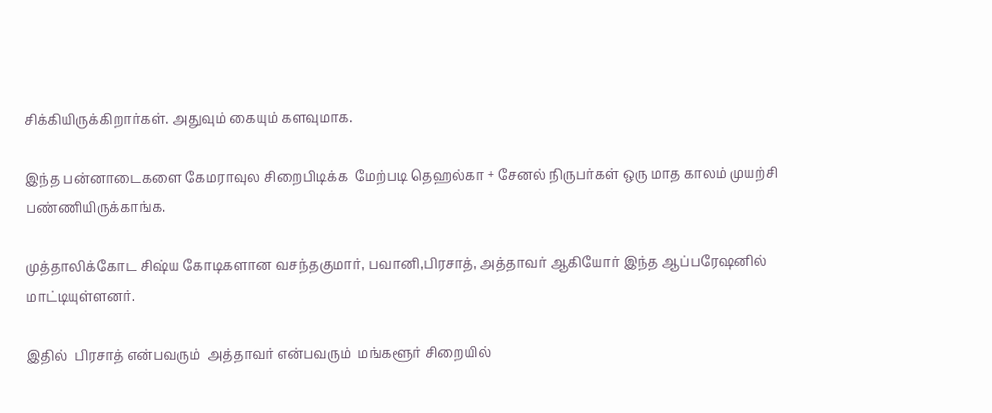சிக்கியிருக்கிறார்கள். அதுவும் கையும் களவுமாக.

இந்த பன்னாடைகளை கேமராவுல சிறைபிடிக்க  மேற்படி தெஹல்கா + சேனல் நிருபர்கள் ஒரு மாத காலம் முயற்சி பண்ணியிருக்காங்க.

முத்தாலிக்கோட சிஷ்ய கோடிகளான வசந்தகுமார், பவானி,பிரசாத், அத்தாவர் ஆகியோர் இந்த ஆப்பரேஷனில் மாட்டியுள்ளனர்.

இதில்  பிரசாத் என்பவரும்  அத்தாவர் என்பவரும்  மங்களூர் சிறையில்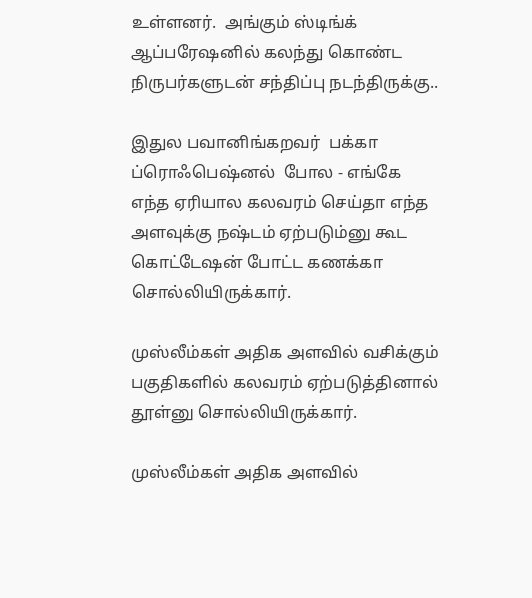உள்ளனர்.  அங்கும் ஸ்டிங்க் ஆப்பரேஷனில் கலந்து கொண்ட  நிருபர்களுடன் சந்திப்பு நடந்திருக்கு..

இதுல பவானிங்கறவர்  பக்கா ப்ரொஃபெஷ்னல்  போல - எங்கே  எந்த ஏரியால கலவரம் செய்தா எந்த அளவுக்கு நஷ்டம் ஏற்படும்னு கூட கொட்டேஷன் போட்ட கணக்கா சொல்லியிருக்கார்.

முஸ்லீம்கள் அதிக அளவில் வசிக்கும் பகுதிகளில் கலவரம் ஏற்படுத்தினால் தூள்னு சொல்லியிருக்கார்.

முஸ்லீம்கள் அதிக அளவில்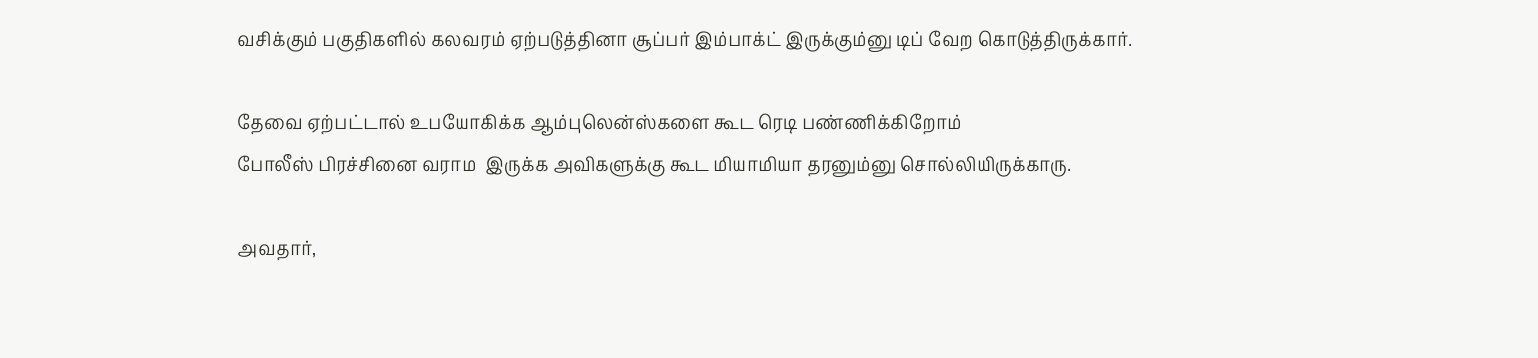வசிக்கும் பகுதிகளில் கலவரம் ஏற்படுத்தினா சூப்பர் இம்பாக்ட் இருக்கும்னு டிப் வேற கொடுத்திருக்கார்.

தேவை ஏற்பட்டால் உபயோகிக்க ஆம்புலென்ஸ்களை கூட ரெடி பண்ணிக்கிறோம்
போலீஸ் பிரச்சினை வராம  இருக்க அவிகளுக்கு கூட மியாமியா தரனும்னு சொல்லியிருக்காரு.

அவதார்,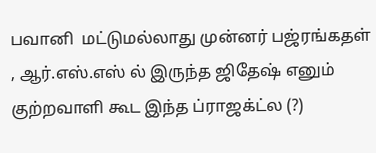பவானி  மட்டுமல்லாது முன்னர் பஜ்ரங்கதள் , ஆர்.எஸ்.எஸ் ல் இருந்த ஜிதேஷ் எனும் குற்றவாளி கூட இந்த ப்ராஜக்ட்ல (?)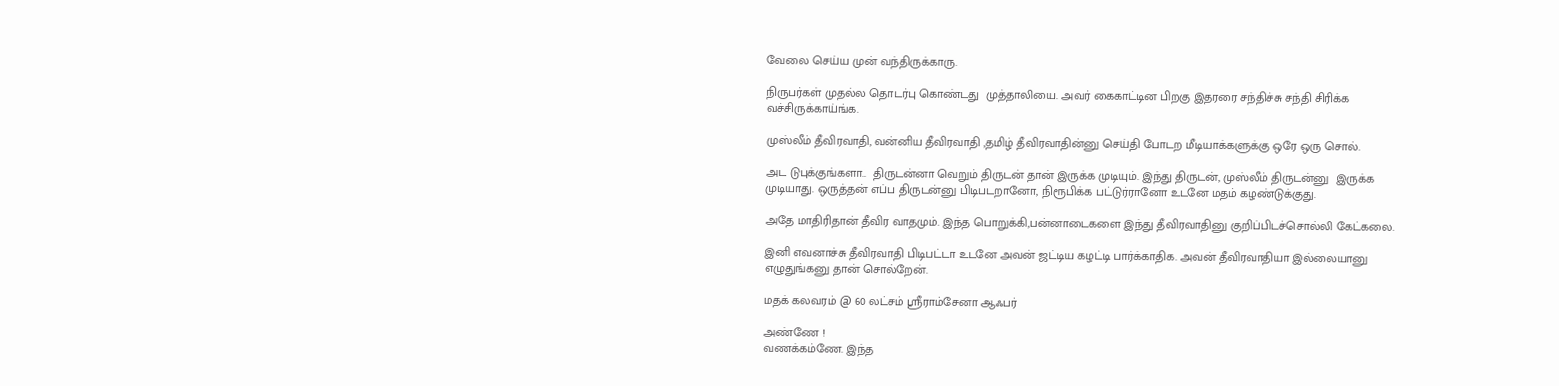வேலை செய்ய முன் வந்திருக்காரு.

நிருபர்கள் முதல்ல தொடர்பு கொண்டது  முத்தாலியை. அவர் கைகாட்டின பிறகு இதரரை சந்திச்சு சந்தி சிரிக்க வச்சிருக்காய்ங்க.

முஸ்லீம் தீவிரவாதி, வன்னிய தீவிரவாதி ,தமிழ் தீவிரவாதின்னு செய்தி போடற மீடியாக்களுக்கு ஒரே ஒரு சொல்.

அட டுபுக்குங்களா..  திருடன்னா வெறும் திருடன் தான் இருக்க முடியும். இந்து திருடன், முஸ்லீம் திருடன்னு  இருக்க முடியாது. ஒருத்தன் எப்ப திருடன்னு பிடிபடறானோ, நிரூபிக்க பட்டுர்ரானோ உடனே மதம் கழண்டுக்குது.

அதே மாதிரிதான் தீவிர வாதமும். இந்த பொறுக்கி,பன்னாடைகளை இந்து தீவிரவாதினு குறிப்பிடச்சொல்லி கேட்கலை.

இனி எவனாச்சு தீவிரவாதி பிடிபட்டா உடனே அவன் ஜட்டிய கழட்டி பார்க்காதிக. அவன் தீவிரவாதியா இல்லையானு எழுதுங்கனு தான் சொல்றேன்.

மதக் கலவரம் @ 60 லட்சம் ஸ்ரீராம்சேனா ஆஃபர்

அண்ணே !
வணக்கம்ணே. இந்த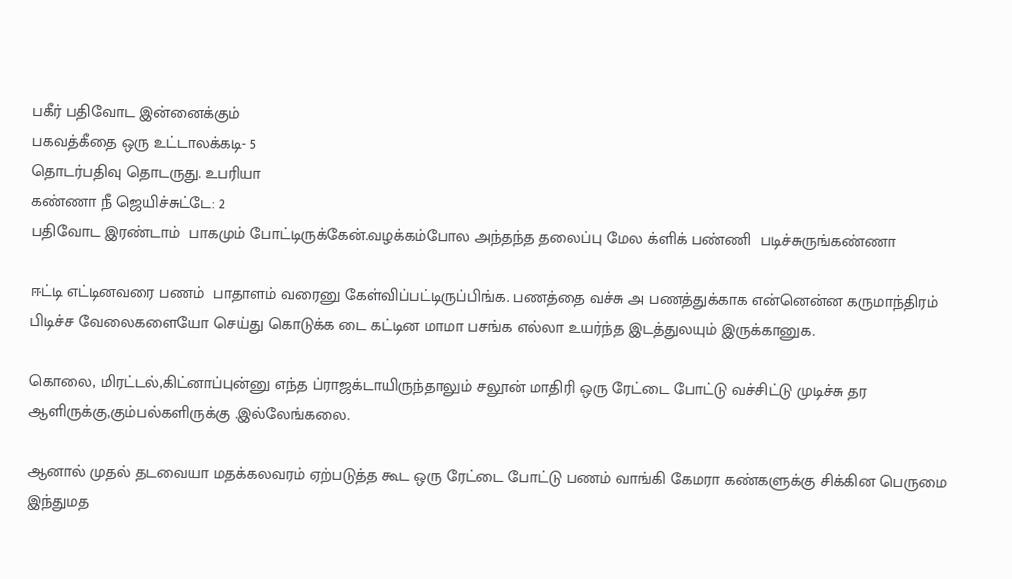பகீர் பதிவோட இன்னைக்கும்
பகவத்கீதை ஒரு உட்டாலக்கடி- 5
தொடர்பதிவு தொடருது. உபரியா
கண்ணா நீ ஜெயிச்சுட்டே: 2
பதிவோட இரண்டாம்  பாகமும் போட்டிருக்கேன்.வழக்கம்போல அந்தந்த தலைப்பு மேல க்ளிக் பண்ணி  படிச்சுருங்கண்ணா

ஈட்டி எட்டினவரை பணம்  பாதாளம் வரைனு கேள்விப்பட்டிருப்பிங்க. பணத்தை வச்சு அ பணத்துக்காக என்னென்ன கருமாந்திரம் பிடிச்ச வேலைகளையோ செய்து கொடுக்க டை கட்டின மாமா பசங்க எல்லா உயர்ந்த இடத்துலயும் இருக்கானுக.

கொலை, மிரட்டல்,கிட்னாப்புன்னு எந்த ப்ராஜக்டாயிருந்தாலும் சலூன் மாதிரி ஒரு ரேட்டை போட்டு வச்சிட்டு முடிச்சு தர ஆளிருக்கு,கும்பல்களிருக்கு .இல்லேங்கலை.

ஆனால் முதல் தடவையா மதக்கலவரம் ஏற்படுத்த கூட ஒரு ரேட்டை போட்டு பணம் வாங்கி கேமரா கண்களுக்கு சிக்கின பெருமை இந்துமத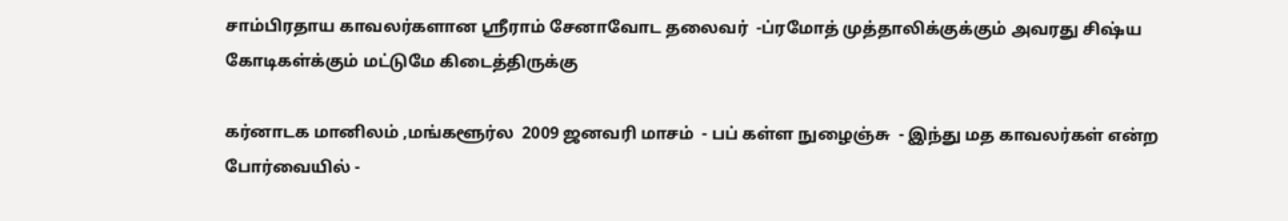சாம்பிரதாய காவலர்களான ஸ்ரீராம் சேனாவோட தலைவர்  -ப்ரமோத் முத்தாலிக்குக்கும் அவரது சிஷ்ய கோடிகள்க்கும் மட்டுமே கிடைத்திருக்கு

கர்னாடக மானிலம் ,மங்களூர்ல  2009 ஜனவரி மாசம்  - பப் கள்ள நுழைஞ்சு  - இந்து மத காவலர்கள் என்ற போர்வையில் -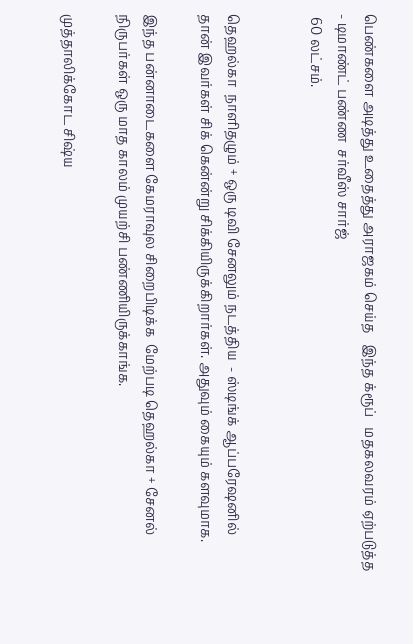பெண்களை அடித்து உதைத்து அராஜகம் செய்த   இந்த க்ரூப்   மதகலவரம் ஏற்படுத்த - டிமாண்ட் பண்ண  சர்வீஸ் சார்ஜ்
 60 லட்சம்.


தெஹல்கா  நாளிதழும் + ஒரு டிவி சேனலும் நடத்திய  - ஸ்டிங்க் ஆப்பரேஷனில் தான் இவர்கள் சிக் கென்ன்று சிக்கியிருக்கிறார்கள். அதுவும் கையும் களவுமாக.

இந்த பன்னாடைகளை கேமராவுல சிறைபிடிக்க  மேற்படி தெஹல்கா + சேனல் நிருபர்கள் ஒரு மாத காலம் முயற்சி பண்ணியிருக்காங்க.

முத்தாலிக்கோட சிஷ்ய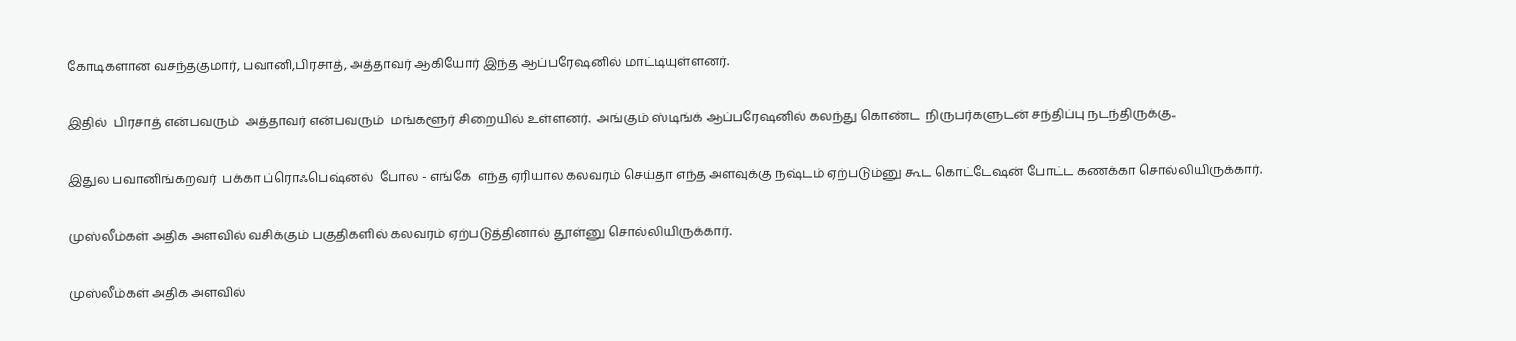கோடிகளான வசந்தகுமார், பவானி,பிரசாத், அத்தாவர் ஆகியோர் இந்த ஆப்பரேஷனில் மாட்டியுள்ளனர்.

இதில்  பிரசாத் என்பவரும்  அத்தாவர் என்பவரும்  மங்களூர் சிறையில் உள்ளனர்.  அங்கும் ஸ்டிங்க் ஆப்பரேஷனில் கலந்து கொண்ட  நிருபர்களுடன் சந்திப்பு நடந்திருக்கு..

இதுல பவானிங்கறவர்  பக்கா ப்ரொஃபெஷ்னல்  போல - எங்கே  எந்த ஏரியால கலவரம் செய்தா எந்த அளவுக்கு நஷ்டம் ஏற்படும்னு கூட கொட்டேஷன் போட்ட கணக்கா சொல்லியிருக்கார்.

முஸ்லீம்கள் அதிக அளவில் வசிக்கும் பகுதிகளில் கலவரம் ஏற்படுத்தினால் தூள்னு சொல்லியிருக்கார்.

முஸ்லீம்கள் அதிக அளவில்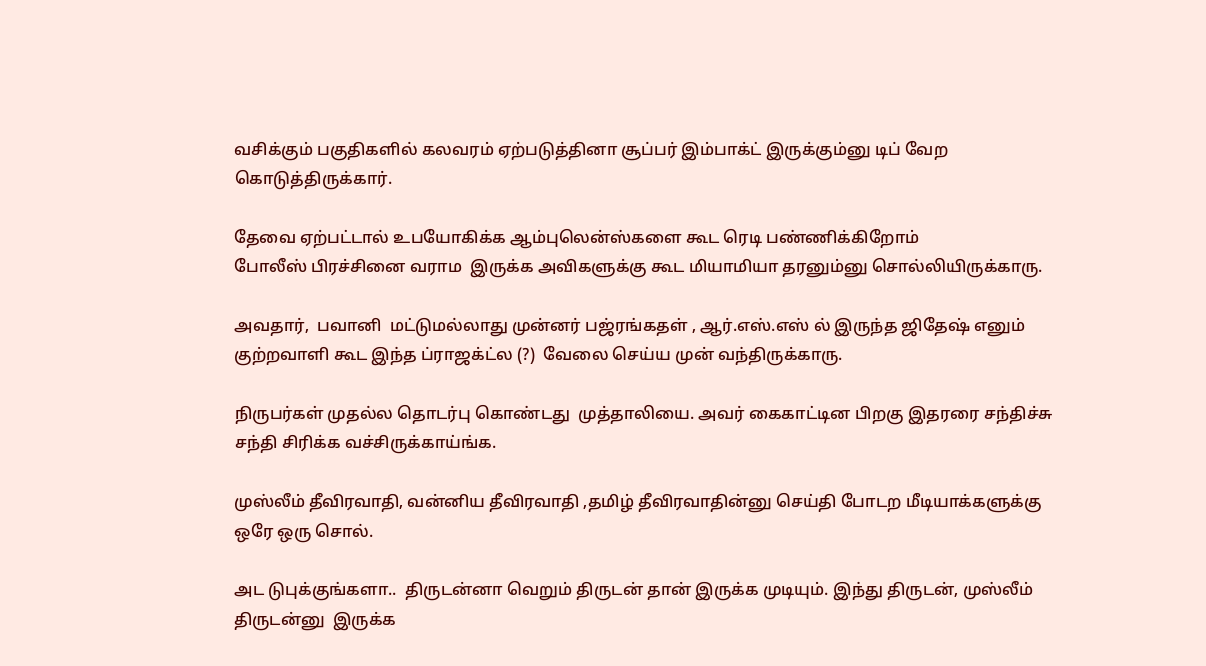வசிக்கும் பகுதிகளில் கலவரம் ஏற்படுத்தினா சூப்பர் இம்பாக்ட் இருக்கும்னு டிப் வேற கொடுத்திருக்கார்.

தேவை ஏற்பட்டால் உபயோகிக்க ஆம்புலென்ஸ்களை கூட ரெடி பண்ணிக்கிறோம்
போலீஸ் பிரச்சினை வராம  இருக்க அவிகளுக்கு கூட மியாமியா தரனும்னு சொல்லியிருக்காரு.

அவதார்,  பவானி  மட்டுமல்லாது முன்னர் பஜ்ரங்கதள் , ஆர்.எஸ்.எஸ் ல் இருந்த ஜிதேஷ் எனும் குற்றவாளி கூட இந்த ப்ராஜக்ட்ல (?)  வேலை செய்ய முன் வந்திருக்காரு.

நிருபர்கள் முதல்ல தொடர்பு கொண்டது  முத்தாலியை. அவர் கைகாட்டின பிறகு இதரரை சந்திச்சு சந்தி சிரிக்க வச்சிருக்காய்ங்க.

முஸ்லீம் தீவிரவாதி, வன்னிய தீவிரவாதி ,தமிழ் தீவிரவாதின்னு செய்தி போடற மீடியாக்களுக்கு ஒரே ஒரு சொல்.

அட டுபுக்குங்களா..  திருடன்னா வெறும் திருடன் தான் இருக்க முடியும். இந்து திருடன், முஸ்லீம் திருடன்னு  இருக்க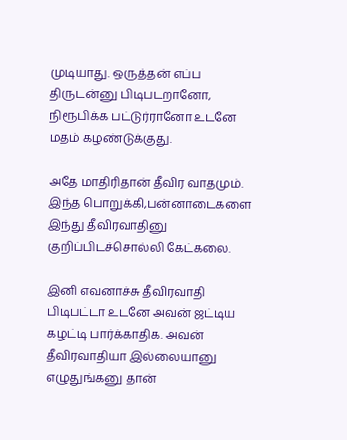முடியாது. ஒருத்தன் எப்ப திருடன்னு பிடிபடறானோ, நிரூபிக்க பட்டுர்ரானோ உடனே மதம் கழண்டுக்குது.

அதே மாதிரிதான் தீவிர வாதமும். இந்த பொறுக்கி,பன்னாடைகளை இந்து தீவிரவாதினு குறிப்பிடச்சொல்லி கேட்கலை.

இனி எவனாச்சு தீவிரவாதி பிடிபட்டா உடனே அவன் ஜட்டிய கழட்டி பார்க்காதிக. அவன் தீவிரவாதியா இல்லையானு எழுதுங்கனு தான்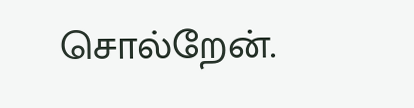சொல்றேன்.